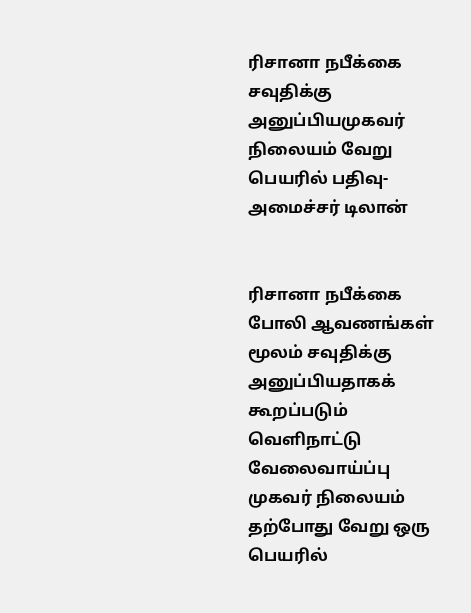ரிசானா நபீக்கை சவுதிக்கு அனுப்பியமுகவர் நிலையம் வேறு பெயரில் பதிவு-அமைச்சர் டிலான்


ரிசானா நபீக்கை போலி ஆவணங்கள் மூலம் சவுதிக்கு அனுப்பியதாகக் கூறப்படும் வெளிநாட்டு வேலைவாய்ப்பு முகவர் நிலையம் தற்போது வேறு ஒரு பெயரில்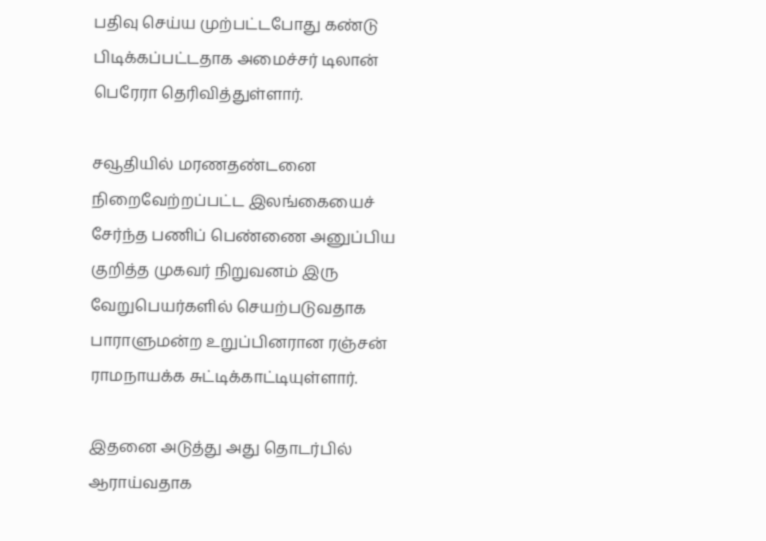பதிவு செய்ய முற்பட்டபோது கண்டு பிடிக்கப்பட்டதாக அமைச்சர் டிலான் பெரேரா தெரிவித்துள்ளார்.

சவூதியில் மரணதண்டனை நிறைவேற்றப்பட்ட இலங்கையைச் சேர்ந்த பணிப் பெண்ணை அனுப்பிய குறித்த முகவர் நிறுவனம் இரு வேறுபெயர்களில் செயற்படுவதாக பாராளுமன்ற உறுப்பினரான ரஞ்சன் ராமநாயக்க சுட்டிக்காட்டியுள்ளார்.

இதனை அடுத்து அது தொடர்பில் ஆராய்வதாக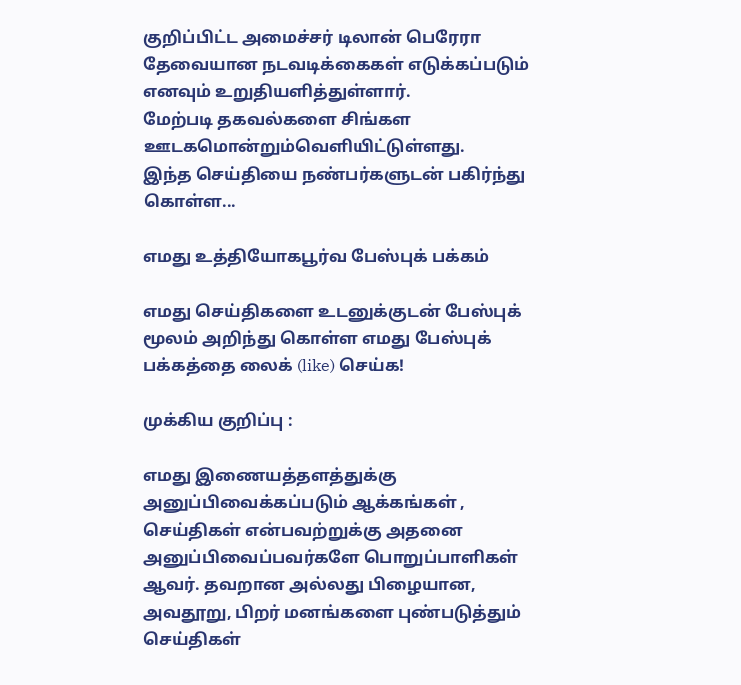குறிப்பிட்ட அமைச்சர் டிலான் பெரேரா தேவையான நடவடிக்கைகள் எடுக்கப்படும் எனவும் உறுதியளித்துள்ளார்.
மேற்படி தகவல்களை சிங்கள ஊடகமொன்றும்வெளியிட்டுள்ளது.
இந்த செய்தியை நண்பர்களுடன் பகிர்ந்து கொள்ள...

எமது உத்தியோகபூர்வ பேஸ்புக் பக்கம்

எமது செய்திகளை உடனுக்குடன் பேஸ்புக் மூலம் அறிந்து கொள்ள எமது பேஸ்புக் பக்கத்தை லைக் (like) செய்க!

முக்கிய குறிப்பு :

எமது இணையத்தளத்துக்கு அனுப்பிவைக்கப்படும் ஆக்கங்கள் , செய்திகள் என்பவற்றுக்கு அதனை அனுப்பிவைப்பவர்களே பொறுப்பாளிகள் ஆவர். தவறான அல்லது பிழையான, அவதூறு, பிறர் மனங்களை புண்படுத்தும் செய்திகள்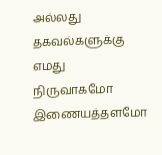அல்லது தகவல்களுக்கு எமது நிருவாகமோ இணையத்தளமோ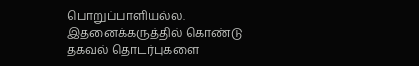பொறுப்பாளியல்ல. இதனைக்கருத்தில் கொண்டு தகவல் தொடர்புகளை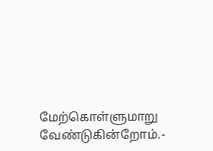மேற்கொள்ளுமாறு வேண்டுகின்றோம்.-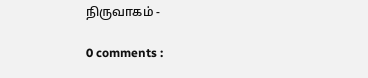நிருவாகம் -

0 comments :